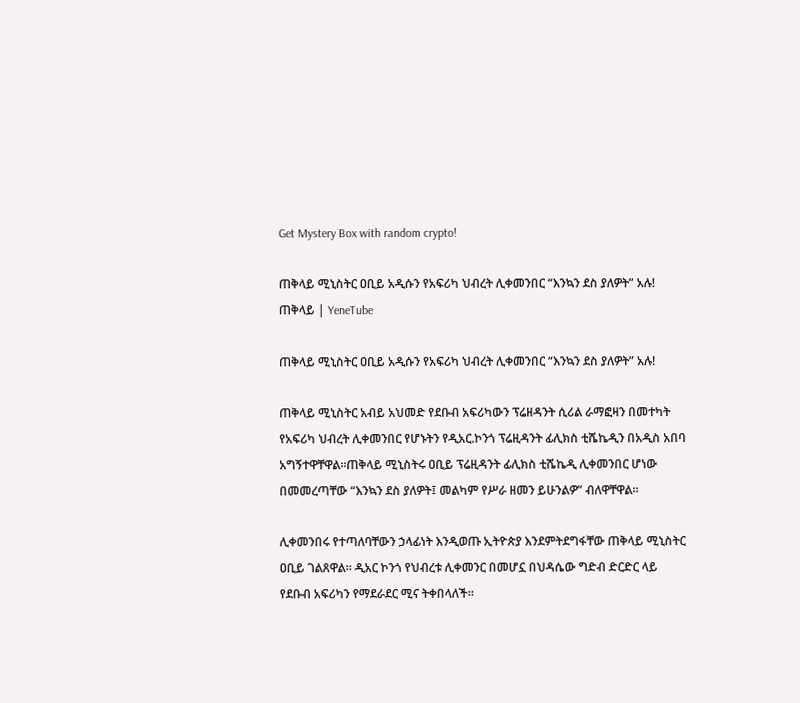Get Mystery Box with random crypto!

ጠቅላይ ሚኒስትር ዐቢይ አዲሱን የአፍሪካ ህብረት ሊቀመንበር “እንኳን ደስ ያለዎት” አሉ! ጠቅላይ | YeneTube

ጠቅላይ ሚኒስትር ዐቢይ አዲሱን የአፍሪካ ህብረት ሊቀመንበር “እንኳን ደስ ያለዎት” አሉ!

ጠቅላይ ሚኒስትር አብይ አህመድ የደቡብ አፍሪካውን ፕሬዘዳንት ሲሪል ራማፎዛን በመተካት የአፍሪካ ህብረት ሊቀመንበር የሆኑትን የዲአር.ኮንጎ ፕሬዚዳንት ፊሊክስ ቲሼኬዲን በአዲስ አበባ አግኝተዋቸዋል፡፡ጠቅላይ ሚኒስትሩ ዐቢይ ፕሬዚዳንት ፊሊክስ ቲሼኬዲ ሊቀመንበር ሆነው በመመረጣቸው “እንኳን ደስ ያለዎት፤ መልካም የሥራ ዘመን ይሁንልዎ” ብለዋቸዋል።

ሊቀመንበሩ የተጣለባቸውን ኃላፊነት እንዲወጡ ኢትዮጵያ እንደምትደግፋቸው ጠቅላይ ሚኒስትር ዐቢይ ገልጸዋል፡፡ ዲአር ኮንጎ የህብረቱ ሊቀመንር በመሆኗ በህዳሴው ግድብ ድርድር ላይ የደቡብ አፍሪካን የማደራደር ሚና ትቀበላለች፡፡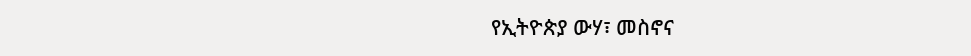የኢትዮጵያ ውሃ፣ መስኖና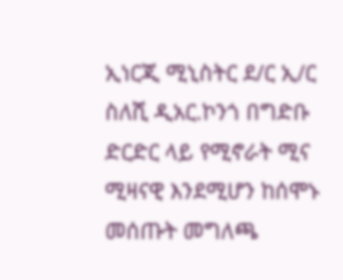ኢነርጂ ሚኒስትር ደ/ር ኢ/ር ስለሺ ዲአር.ኮንጎ በግድቡ ድርድር ላይ የሚኖራት ሚና ሚዛናዊ እንደሚሆን ከሰሞኑ መሰጡት መግለጫ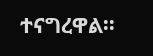ተናግረዋል፡፡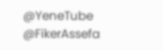@YeneTube @FikerAssefa